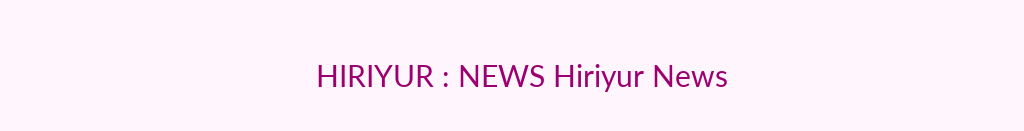HIRIYUR : NEWS Hiriyur News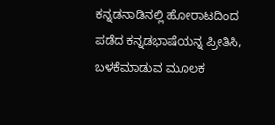ಕನ್ನಡನಾಡಿನಲ್ಲಿ ಹೋರಾಟದಿಂದ ಪಡೆದ ಕನ್ನಡಭಾಷೆಯನ್ನ ಪ್ರೀತಿಸಿ, ಬಳಕೆಮಾಡುವ ಮೂಲಕ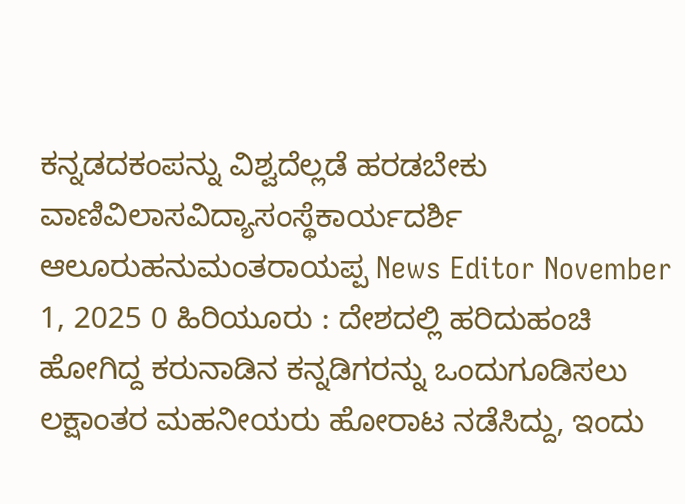ಕನ್ನಡದಕಂಪನ್ನು ವಿಶ್ವದೆಲ್ಲಡೆ ಹರಡಬೇಕು ವಾಣಿವಿಲಾಸವಿದ್ಯಾಸಂಸ್ಥೆಕಾರ್ಯದರ್ಶಿ ಆಲೂರುಹನುಮಂತರಾಯಪ್ಪ News Editor November 1, 2025 0 ಹಿರಿಯೂರು : ದೇಶದಲ್ಲಿ ಹರಿದುಹಂಚಿ ಹೋಗಿದ್ದ ಕರುನಾಡಿನ ಕನ್ನಡಿಗರನ್ನು ಒಂದುಗೂಡಿಸಲು ಲಕ್ಷಾಂತರ ಮಹನೀಯರು ಹೋರಾಟ ನಡೆಸಿದ್ದು, ಇಂದು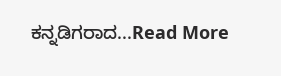ಕನ್ನಡಿಗರಾದ...Read More